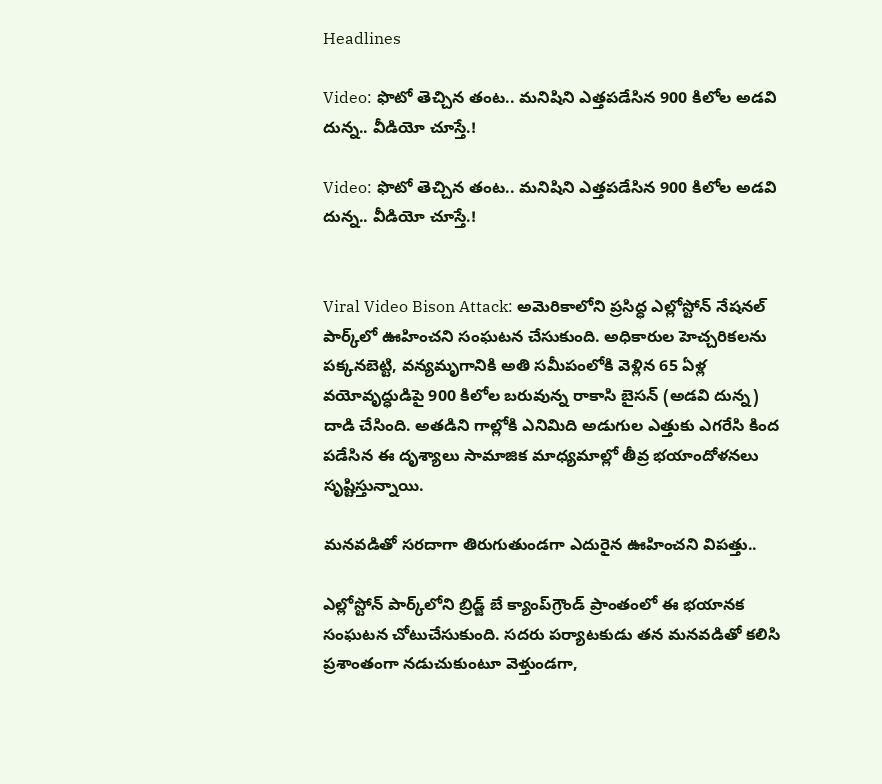Headlines

Video: ఫొటో తెచ్చిన తంట.. మనిషిని ఎత్తపడేసిన 900 కిలోల అడవి దున్న.. వీడియో చూస్తే.!

Video: ఫొటో తెచ్చిన తంట.. మనిషిని ఎత్తపడేసిన 900 కిలోల అడవి దున్న.. వీడియో చూస్తే.!


Viral Video Bison Attack: అమెరికాలోని ప్రసిద్ధ ఎల్లోస్టోన్ నేషనల్ పార్క్‌లో ఊహించని సంఘటన చేసుకుంది. అధికారుల హెచ్చరికలను పక్కనబెట్టి, వన్యమృగానికి అతి సమీపంలోకి వెళ్లిన 65 ఏళ్ల వయోవృద్ధుడిపై 900 కిలోల బరువున్న రాకాసి బైసన్ (అడవి దున్న) దాడి చేసింది. అతడిని గాల్లోకి ఎనిమిది అడుగుల ఎత్తుకు ఎగరేసి కింద పడేసిన ఈ దృశ్యాలు సామాజిక మాధ్యమాల్లో తీవ్ర భయాందోళనలు సృష్టిస్తున్నాయి.

మనవడితో సరదాగా తిరుగుతుండగా ఎదురైన ఊహించని విపత్తు..

ఎల్లోస్టోన్ పార్క్‌లోని బ్రిడ్జ్ బే క్యాంప్‌గ్రౌండ్ ప్రాంతంలో ఈ భయానక సంఘటన చోటుచేసుకుంది. సదరు పర్యాటకుడు తన మనవడితో కలిసి ప్రశాంతంగా నడుచుకుంటూ వెళ్తుండగా,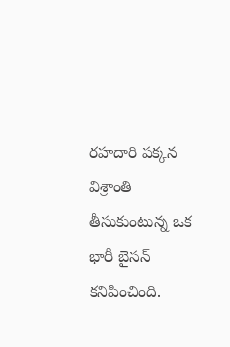రహదారి పక్కన విశ్రాంతి తీసుకుంటున్న ఒక భారీ బైసన్ కనిపించింది.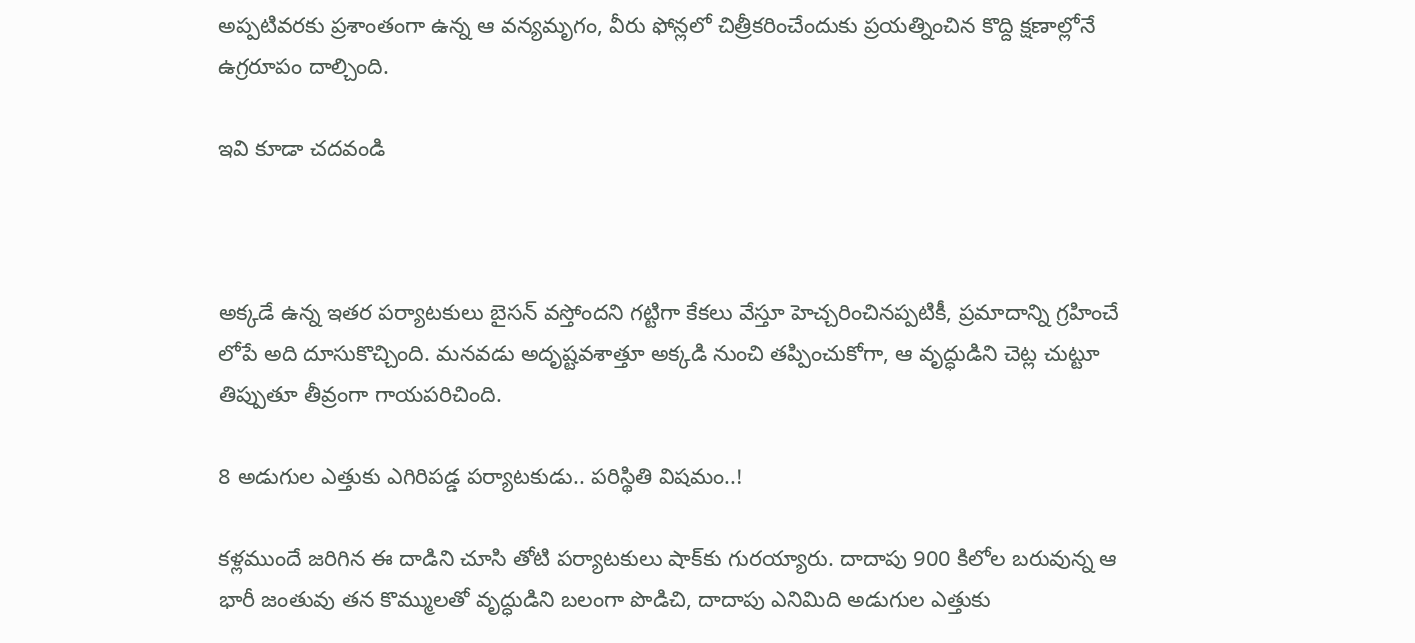అప్పటివరకు ప్రశాంతంగా ఉన్న ఆ వన్యమృగం, వీరు ఫోన్లలో చిత్రీకరించేందుకు ప్రయత్నించిన కొద్ది క్షణాల్లోనే ఉగ్రరూపం దాల్చింది.

ఇవి కూడా చదవండి



అక్కడే ఉన్న ఇతర పర్యాటకులు బైసన్ వస్తోందని గట్టిగా కేకలు వేస్తూ హెచ్చరించినప్పటికీ, ప్రమాదాన్ని గ్రహించే లోపే అది దూసుకొచ్చింది. మనవడు అదృష్టవశాత్తూ అక్కడి నుంచి తప్పించుకోగా, ఆ వృద్ధుడిని చెట్ల చుట్టూ తిప్పుతూ తీవ్రంగా గాయపరిచింది.

8 అడుగుల ఎత్తుకు ఎగిరిపడ్డ పర్యాటకుడు.. పరిస్థితి విషమం..!

కళ్లముందే జరిగిన ఈ దాడిని చూసి తోటి పర్యాటకులు షాక్‌కు గురయ్యారు. దాదాపు 900 కిలోల బరువున్న ఆ భారీ జంతువు తన కొమ్ములతో వృద్ధుడిని బలంగా పొడిచి, దాదాపు ఎనిమిది అడుగుల ఎత్తుకు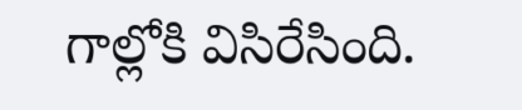గాల్లోకి విసిరేసింది.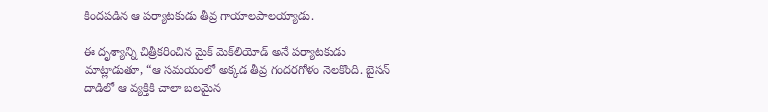కిందపడిన ఆ పర్యాటకుడు తీవ్ర గాయాలపాలయ్యాడు.

ఈ దృశ్యాన్ని చిత్రీకరించిన మైక్ మెక్‌లియోడ్ అనే పర్యాటకుడు మాట్లాడుతూ, “ఆ సమయంలో అక్కడ తీవ్ర గందరగోళం నెలకొంది. బైసన్ దాడిలో ఆ వ్యక్తికి చాలా బలమైన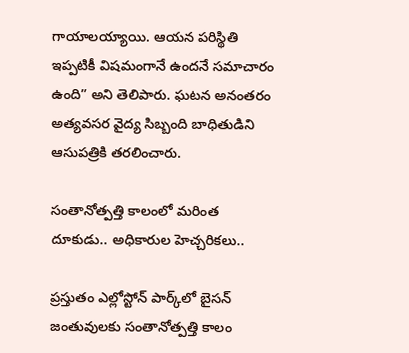గాయాలయ్యాయి. ఆయన పరిస్థితి ఇప్పటికీ విషమంగానే ఉందనే సమాచారం ఉంది” అని తెలిపారు. ఘటన అనంతరం అత్యవసర వైద్య సిబ్బంది బాధితుడిని ఆసుపత్రికి తరలించారు.

సంతానోత్పత్తి కాలంలో మరింత దూకుడు.. అధికారుల హెచ్చరికలు..

ప్రస్తుతం ఎల్లోస్టోన్ పార్క్‌లో బైసన్ జంతువులకు సంతానోత్పత్తి కాలం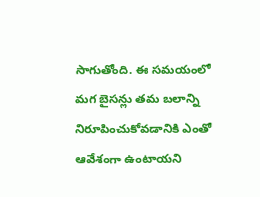సాగుతోంది. ఈ సమయంలో మగ బైసన్లు తమ బలాన్ని నిరూపించుకోవడానికి ఎంతో ఆవేశంగా ఉంటాయని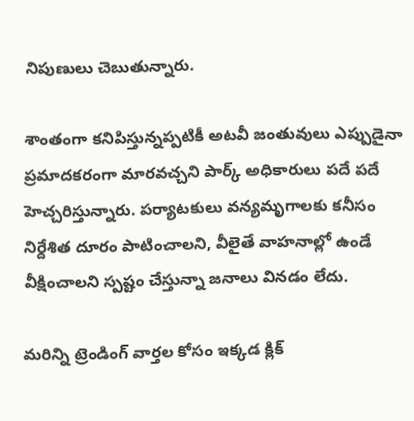నిపుణులు చెబుతున్నారు.

శాంతంగా కనిపిస్తున్నప్పటికీ అటవీ జంతువులు ఎప్పుడైనా ప్రమాదకరంగా మారవచ్చని పార్క్ అధికారులు పదే పదే హెచ్చరిస్తున్నారు. పర్యాటకులు వన్యమృగాలకు కనీసం నిర్దేశిత దూరం పాటించాలని, వీలైతే వాహనాల్లో ఉండే వీక్షించాలని స్పష్టం చేస్తున్నా జనాలు వినడం లేదు.

మరిన్ని ట్రెండింగ్ వార్తల కోసం ఇక్కడ క్లిక్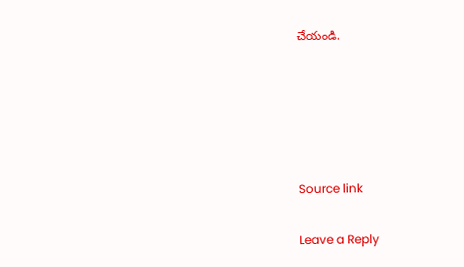చేయండి.





Source link

Leave a Reply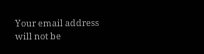Your email address will not be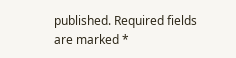published. Required fields are marked *